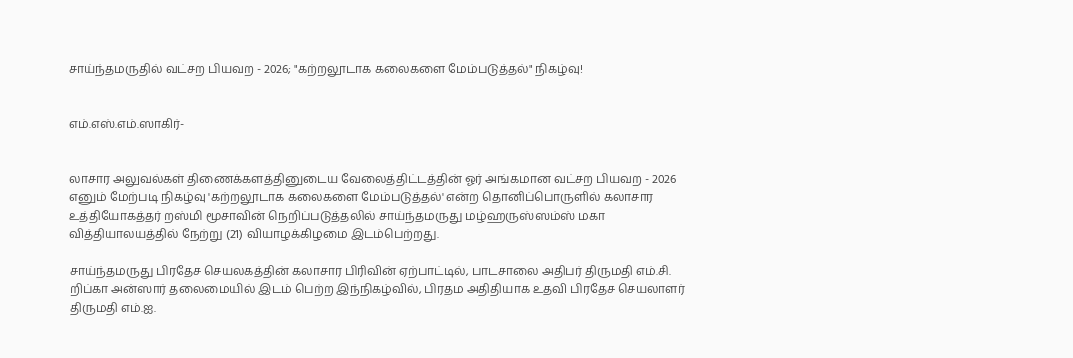சாய்ந்தமருதில் வட்சற பியவற - 2026; "கற்றலூடாக கலைகளை மேம்படுத்தல்" நிகழ்வு!


எம்.எஸ்.எம்.ஸாகிர்-


லாசார அலுவல்கள் திணைக்களத்தினுடைய வேலைத்திட்டத்தின் ஓர் அங்கமான வட்சற பியவற - 2026 எனும் மேற்படி நிகழ்வு 'கற்றலூடாக கலைகளை மேம்படுத்தல்' என்ற தொனிப்பொருளில் கலாசார உத்தியோகத்தர் றஸ்மி மூசாவின் நெறிப்படுத்தலில் சாய்ந்தமருது மழ்ஹருஸ்ஸம்ஸ் மகா வித்தியாலயத்தில் நேற்று (21) வியாழக்கிழமை இடம்பெற்றது.

சாய்ந்தமருது பிரதேச செயலகத்தின் கலாசார பிரிவின் ஏற்பாட்டில், பாடசாலை அதிபர் திருமதி எம்.சி. றிப்கா அன்ஸார் தலைமையில் இடம் பெற்ற இந்நிகழ்வில், பிரதம அதிதியாக உதவி பிரதேச செயலாளர் திருமதி எம்.ஐ.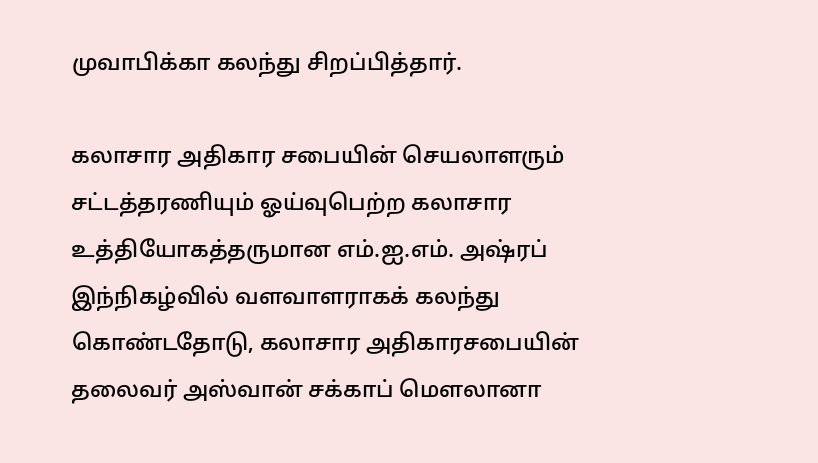முவாபிக்கா கலந்து சிறப்பித்தார்.

கலாசார அதிகார சபையின் செயலாளரும் சட்டத்தரணியும் ஓய்வுபெற்ற கலாசார உத்தியோகத்தருமான எம்.ஐ.எம். அஷ்ரப் இந்நிகழ்வில் வளவாளராகக் கலந்து கொண்டதோடு, கலாசார அதிகாரசபையின் தலைவர் அஸ்வான் சக்காப் மௌலானா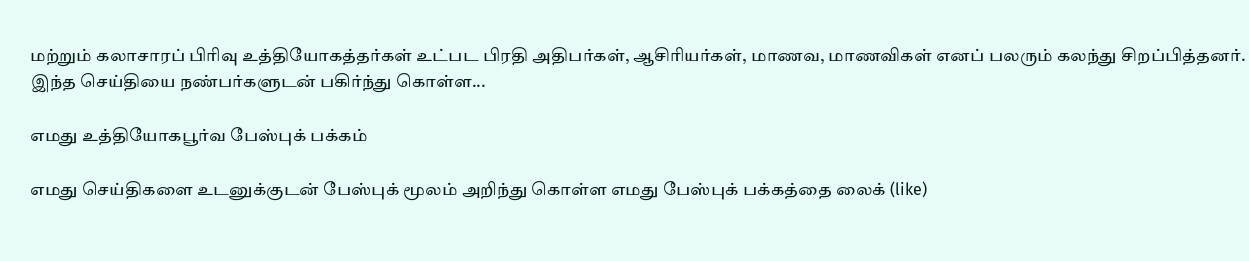மற்றும் கலாசாரப் பிரிவு உத்தியோகத்தர்கள் உட்பட பிரதி அதிபர்கள், ஆசிரியர்கள், மாணவ, மாணவிகள் எனப் பலரும் கலந்து சிறப்பித்தனர்.
இந்த செய்தியை நண்பர்களுடன் பகிர்ந்து கொள்ள...

எமது உத்தியோகபூர்வ பேஸ்புக் பக்கம்

எமது செய்திகளை உடனுக்குடன் பேஸ்புக் மூலம் அறிந்து கொள்ள எமது பேஸ்புக் பக்கத்தை லைக் (like)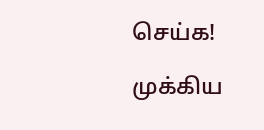செய்க!

முக்கிய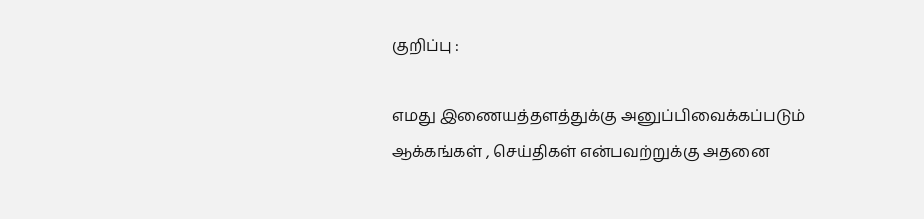குறிப்பு :

எமது இணையத்தளத்துக்கு அனுப்பிவைக்கப்படும் ஆக்கங்கள் , செய்திகள் என்பவற்றுக்கு அதனை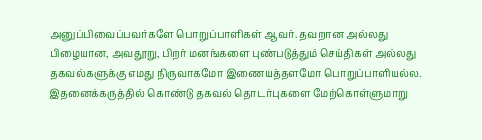அனுப்பிவைப்பவர்களே பொறுப்பாளிகள் ஆவர். தவறான அல்லது பிழையான, அவதூறு, பிறர் மனங்களை புண்படுத்தும் செய்திகள் அல்லது தகவல்களுக்கு எமது நிருவாகமோ இணையத்தளமோ பொறுப்பாளியல்ல. இதனைக்கருத்தில் கொண்டு தகவல் தொடர்புகளை மேற்கொள்ளுமாறு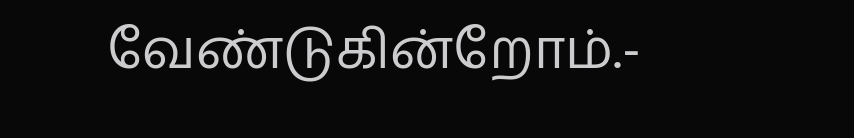வேண்டுகின்றோம்.-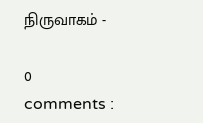நிருவாகம் -

0 comments :